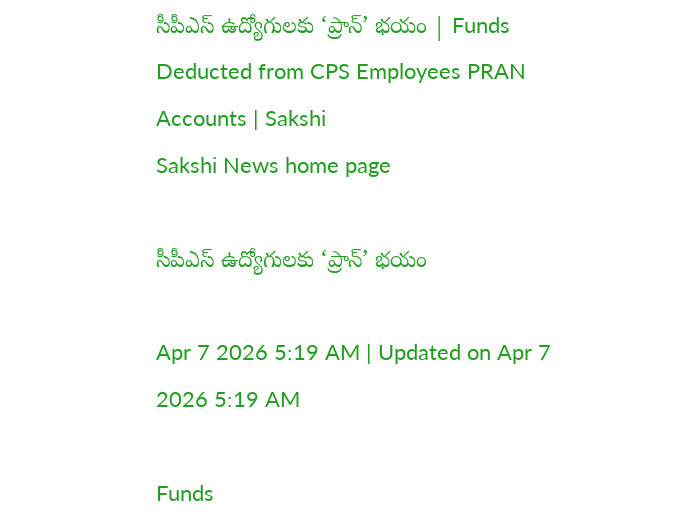సీపీఎస్ ఉద్యోగులకు ‘ప్రాన్‌’ భయం | Funds Deducted from CPS Employees PRAN Accounts | Sakshi
Sakshi News home page

సీపీఎస్ ఉద్యోగులకు ‘ప్రాన్‌’ భయం

Apr 7 2026 5:19 AM | Updated on Apr 7 2026 5:19 AM

Funds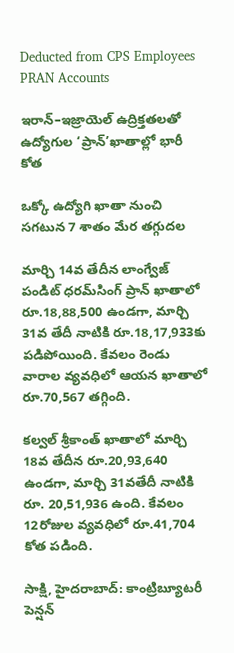Deducted from CPS Employees PRAN Accounts

ఇరాన్‌–ఇజ్రాయెల్‌ ఉద్రిక్తతలతో ఉద్యోగుల ‘ప్రాన్‌’ఖాతాల్లో భారీ కోత

ఒక్కో ఉద్యోగి ఖాతా నుంచి సగటున 7 శాతం మేర తగ్గుదల

మార్చి 14వ తేదీన లాంగ్వేజ్‌ పండిట్‌ ధరమ్‌సింగ్‌ ప్రాన్‌ ఖాతాలో రూ.18,88,500 ఉండగా, మార్చి 31వ తేదీ నాటికి రూ.18,17,933కు పడిపోయింది. కేవలం రెండు వారాల వ్యవధిలో ఆయన ఖాతాలో రూ.70,567 తగ్గింది.

కల్వల్‌ శ్రీకాంత్‌ ఖాతాలో మార్చి 18వ తేదీన రూ.20,93,640 ఉండగా, మార్చి 31వతేదీ నాటికి రూ. 20,51,936 ఉంది. కేవలం 12రోజుల వ్యవధిలో రూ.41,704 కోత పడింది.

సాక్షి, హైదరాబాద్‌: కాంట్రిబ్యూటరీ పెన్షన్‌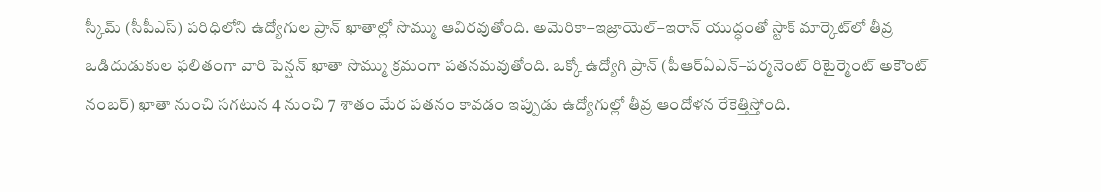స్కీమ్‌ (సీపీఎస్‌) పరిధిలోని ఉద్యోగుల ప్రాన్‌ ఖాతాల్లో సొమ్ము ఆవిరవుతోంది. అమెరికా–ఇజ్రాయెల్‌–ఇరాన్‌ యుద్ధంతో స్టాక్‌ మార్కెట్‌లో తీవ్ర ఒడిదుడుకుల ఫలితంగా వారి పెన్షన్‌ ఖాతా సొమ్ము క్రమంగా పతనమవుతోంది. ఒక్కో ఉద్యోగి ప్రాన్‌ (పీఆర్‌ఏఎన్‌–పర్మనెంట్‌ రిటైర్మెంట్‌ అకౌంట్‌ నంబర్‌) ఖాతా నుంచి సగటున 4 నుంచి 7 శాతం మేర పతనం కావడం ఇప్పుడు ఉద్యోగుల్లో తీవ్ర ఆందోళన రేకెత్తిస్తోంది.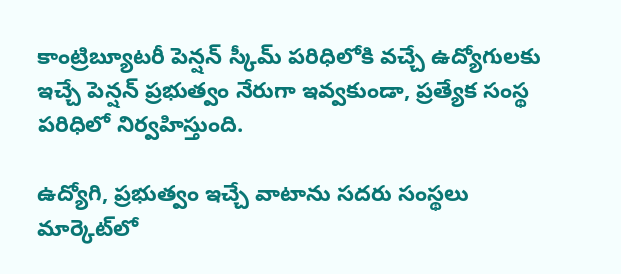కాంట్రిబ్యూటరీ పెన్షన్‌ స్కీమ్‌ పరిధిలోకి వచ్చే ఉద్యోగులకు ఇచ్చే పెన్షన్‌ ప్రభుత్వం నేరుగా ఇవ్వకుండా, ప్రత్యేక సంస్థ పరిధిలో నిర్వహిస్తుంది.

ఉద్యోగి, ప్రభుత్వం ఇచ్చే వాటాను సదరు సంస్థలు మార్కెట్‌లో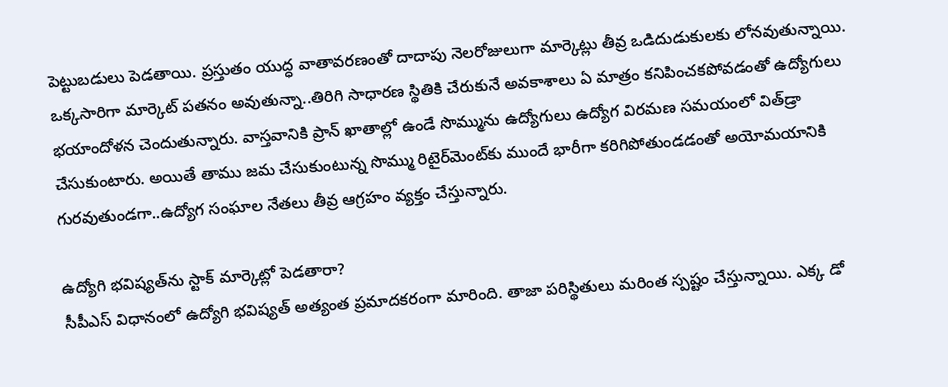పెట్టుబడులు పెడతాయి. ప్రస్తుతం యుద్ధ వాతావరణంతో దాదాపు నెలరోజులుగా మార్కెట్లు తీవ్ర ఒడిదుడుకులకు లోనవుతున్నాయి. ఒక్కసారిగా మార్కెట్‌ పతనం అవుతున్నా..తిరిగి సాధారణ స్థితికి చేరుకునే అవకాశాలు ఏ మాత్రం కనిపించకపోవడంతో ఉద్యోగులు భయాందోళన చెందుతున్నారు. వాస్తవానికి ప్రాన్‌ ఖాతాల్లో ఉండే సొమ్మును ఉద్యోగులు ఉద్యోగ విరమణ సమయంలో విత్‌డ్రా చేసుకుంటారు. అయితే తాము జమ చేసుకుంటున్న సొమ్ము రిటైర్‌మెంట్‌కు ముందే భారీగా కరిగిపోతుండడంతో అయోమయానికి గురవుతుండగా..ఉద్యోగ సంఘాల నేతలు తీవ్ర ఆగ్రహం వ్యక్తం చేస్తున్నారు.

ఉద్యోగి భవిష్యత్‌ను స్టాక్‌ మార్కెట్లో పెడతారా?
సీపీఎస్‌ విధానంలో ఉద్యోగి భవిష్యత్‌ అత్యంత ప్రమాదకరంగా మారింది. తాజా పరిస్థితులు మరింత స్పష్టం చేస్తున్నాయి. ఎక్క డో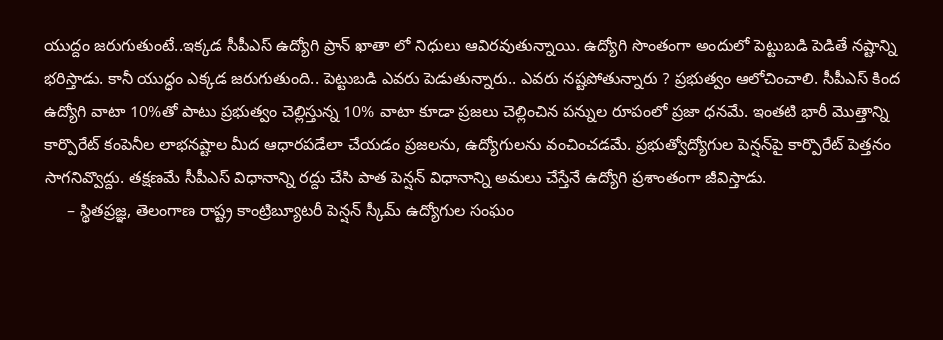యుద్దం జరుగుతుంటే..ఇక్కడ సీపీఎస్‌ ఉద్యోగి ప్రాన్‌ ఖాతా లో నిధులు ఆవిరవుతున్నాయి. ఉద్యోగి సొంతంగా అందులో పెట్టుబడి పెడితే నష్టాన్ని భరిస్తాడు. కానీ యుద్ధం ఎక్కడ జరుగుతుంది.. పెట్టుబడి ఎవరు పెడుతున్నారు.. ఎవరు నష్టపోతున్నారు ? ప్రభుత్వం ఆలోచించాలి. సీపీఎస్‌ కింద ఉద్యోగి వాటా 10%తో పాటు ప్రభుత్వం చెల్లిస్తున్న 10% వాటా కూడా ప్రజలు చెల్లించిన పన్నుల రూపంలో ప్రజా ధనమే. ఇంతటి భారీ మొత్తాన్ని కార్పొరేట్‌ కంపెనీల లాభనష్టాల మీద ఆధారపడేలా చేయడం ప్రజలను, ఉద్యోగులను వంచించడమే. ప్రభుత్వోద్యోగుల పెన్షన్‌పై కార్పొరేట్‌ పెత్తనం సాగనివ్వొద్దు. తక్షణమే సీపీఎస్‌ విధానాన్ని రద్దు చేసి పాత పెన్షన్‌ విధానాన్ని అమలు చేస్తేనే ఉద్యోగి ప్రశాంతంగా జీవిస్తాడు.
     – స్థితప్రజ్ఞ, తెలంగాణ రాష్ట్ర కాంట్రిబ్యూటరీ పెన్షన్‌ స్కీమ్‌ ఉద్యోగుల సంఘం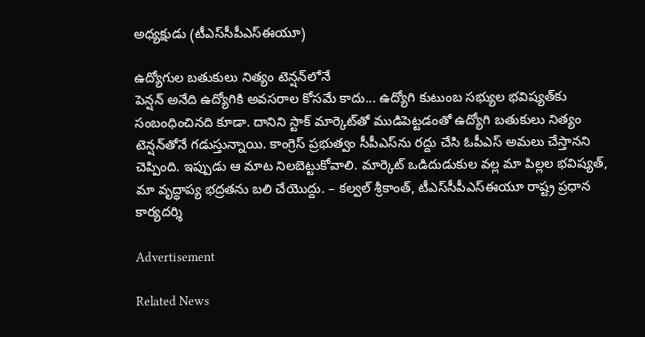అధ్యక్షుడు (టీఎస్‌సీపీఎస్‌ఈయూ)

ఉద్యోగుల బతుకులు నిత్యం టెన్షన్‌లోనే
పెన్షన్‌ అనేది ఉద్యోగికి అవసరాల కోసమే కాదు... ఉద్యోగి కుటుంబ సభ్యుల భవిష్యత్‌కు సంబంధించినది కూడా. దానిని స్టాక్‌ మార్కెట్‌తో ముడిపెట్టడంతో ఉద్యోగి బతుకులు నిత్యం టెన్షన్‌తోనే గడుస్తున్నాయి. కాంగ్రెస్‌ ప్రభుత్వం సీపీఎస్‌ను రద్దు చేసి ఓపీఎస్‌ అమలు చేస్తానని చెప్పింది. ఇప్పుడు ఆ మాట నిలబెట్టుకోవాలి. మార్కెట్‌ ఒడిదుడుకుల వల్ల మా పిల్లల భవిష్యత్, మా వృద్ధాప్య భద్రతను బలి చేయొద్దు. – కల్వల్‌ శ్రీకాంత్, టీఎస్‌సీపీఎస్‌ఈయూ రాష్ట్ర ప్రధాన కార్యదర్శి

Advertisement

Related News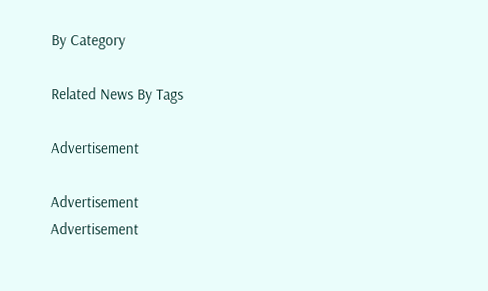By Category

Related News By Tags

Advertisement

Advertisement
Advertisement